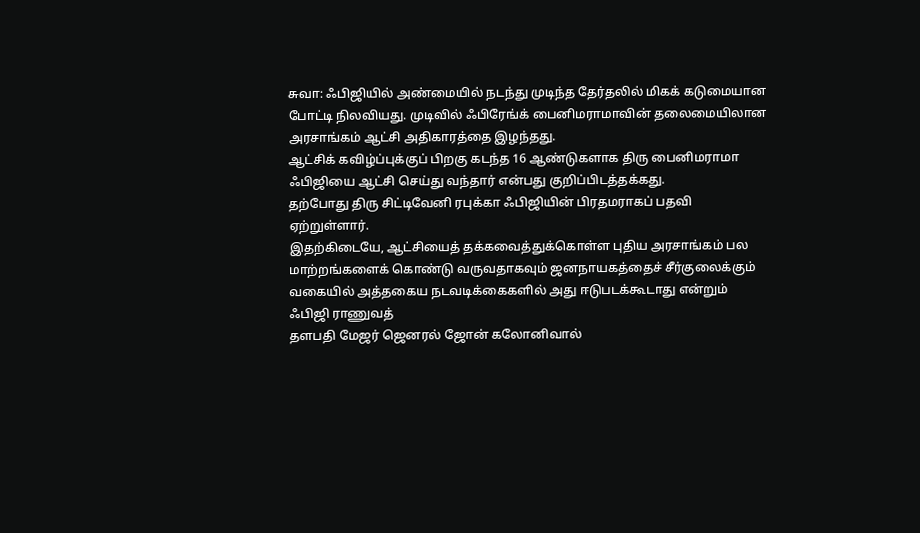சுவா: ஃபிஜியில் அண்மையில் நடந்து முடிந்த தேர்தலில் மிகக் கடுமையான போட்டி நிலவியது. முடிவில் ஃபிரேங்க் பைனிமராமாவின் தலைமையிலான அரசாங்கம் ஆட்சி அதிகாரத்தை இழந்தது.
ஆட்சிக் கவிழ்ப்புக்குப் பிறகு கடந்த 16 ஆண்டுகளாக திரு பைனிமராமா ஃபிஜியை ஆட்சி செய்து வந்தார் என்பது குறிப்பிடத்தக்கது.
தற்போது திரு சிட்டிவேனி ரபுக்கா ஃபிஜியின் பிரதமராகப் பதவி ஏற்றுள்ளார்.
இதற்கிடையே, ஆட்சியைத் தக்கவைத்துக்கொள்ள புதிய அரசாங்கம் பல மாற்றங்களைக் கொண்டு வருவதாகவும் ஜனநாயகத்தைச் சீர்குலைக்கும் வகையில் அத்தகைய நடவடிக்கைகளில் அது ஈடுபடக்கூடாது என்றும் ஃபிஜி ராணுவத்
தளபதி மேஜர் ஜெனரல் ஜோன் கலோனிவால்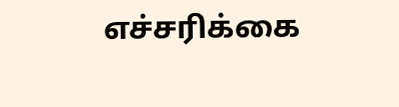எச்சரிக்கை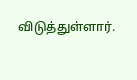விடுத்துள்ளார்.